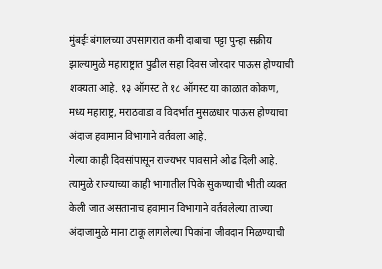मुंबईः बंगालच्या उपसागरात कमी दाबाचा पट्टा पुन्हा सक्रीय झाल्यामुळे महाराष्ट्रात पुढील सहा दिवस जोरदार पाऊस होण्याची शक्यता आहे. १३ ऑगस्ट ते १८ ऑगस्ट या काळात कोकण, मध्य महाराष्ट्र, मराठवाडा व विदर्भात मुसळधार पाऊस होण्याचा अंदाज हवामान विभागाने वर्तवला आहे.
गेल्या काही दिवसांपासून राज्यभर पावसाने ओढ दिली आहे. त्यामुळे राज्याच्या काही भागातील पिके सुकण्याची भीती व्यक्त केली जात असतानाच हवामान विभागाने वर्तवलेल्या ताज्या अंदाजामुळे माना टाकू लागलेल्या पिकांना जीवदान मिळण्याची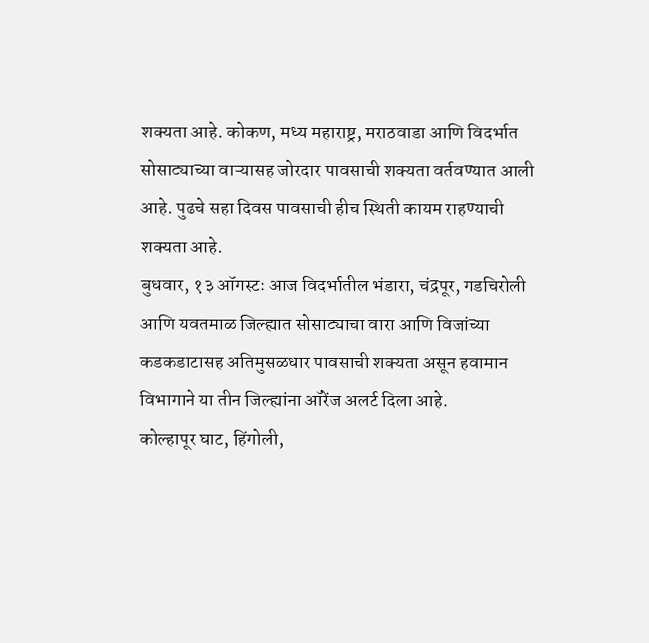शक्यता आहे. कोकण, मध्य महाराष्ट्र, मराठवाडा आणि विदर्भात सोसाट्याच्या वाऱ्यासह जोरदार पावसाची शक्यता वर्तवण्यात आली आहे. पुढचे सहा दिवस पावसाची हीच स्थिती कायम राहण्याची शक्यता आहे.
बुधवार, १३ ऑगस्टः आज विदर्भातील भंडारा, चंद्रपूर, गडचिरोली आणि यवतमाळ जिल्ह्यात सोसाट्याचा वारा आणि विजांच्या कडकडाटासह अतिमुसळधार पावसाची शक्यता असून हवामान विभागाने या तीन जिल्ह्यांना ऑरेंज अलर्ट दिला आहे.
कोल्हापूर घाट, हिंगोली,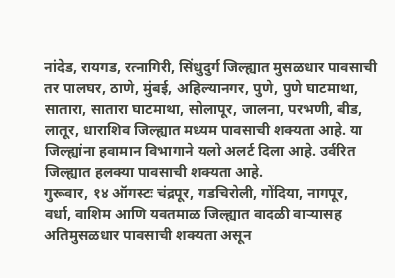नांदेड, रायगड, रत्नागिरी, सिंधुदुर्ग जिल्ह्यात मुसळधार पावसाची तर पालघर, ठाणे, मुंबई, अहिल्यानगर, पुणे, पुणे घाटमाथा, सातारा, सातारा घाटमाथा, सोलापूर, जालना, परभणी, बीड, लातूर, धाराशिव जिल्ह्यात मध्यम पावसाची शक्यता आहे. या जिल्ह्यांना हवामान विभागाने यलो अलर्ट दिला आहे. उर्वरित जिल्ह्यात हलक्या पावसाची शक्यता आहे.
गुरूवार, १४ ऑगस्टः चंद्रपूर, गडचिरोली, गोंदिया, नागपूर, वर्धा, वाशिम आणि यवतमाळ जिल्ह्यात वादळी वाऱ्यासह अतिमुसळधार पावसाची शक्यता असून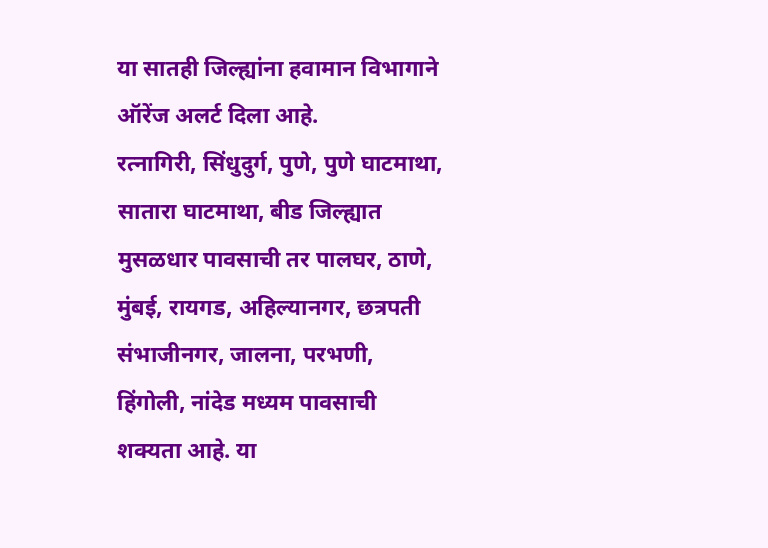या सातही जिल्ह्यांना हवामान विभागाने ऑरेंज अलर्ट दिला आहे.
रत्नागिरी, सिंधुदुर्ग, पुणे, पुणे घाटमाथा, सातारा घाटमाथा, बीड जिल्ह्यात मुसळधार पावसाची तर पालघर, ठाणे, मुंबई, रायगड, अहिल्यानगर, छत्रपती संभाजीनगर, जालना, परभणी, हिंगोली, नांदेड मध्यम पावसाची शक्यता आहे. या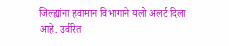जिल्ह्यांना हवामान विभागाने यलो अलर्ट दिला आहे. उर्वरित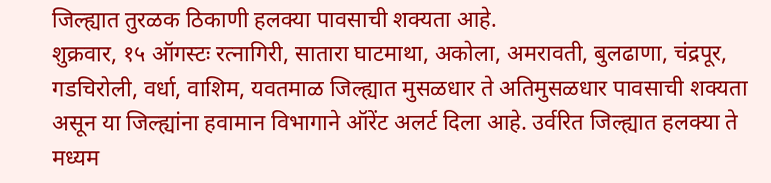जिल्ह्यात तुरळक ठिकाणी हलक्या पावसाची शक्यता आहे.
शुक्रवार, १५ ऑगस्टः रत्नागिरी, सातारा घाटमाथा, अकोला, अमरावती, बुलढाणा, चंद्रपूर, गडचिरोली, वर्धा, वाशिम, यवतमाळ जिल्ह्यात मुसळधार ते अतिमुसळधार पावसाची शक्यता असून या जिल्ह्यांना हवामान विभागाने ऑरेंट अलर्ट दिला आहे. उर्वरित जिल्ह्यात हलक्या ते मध्यम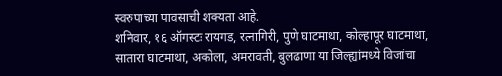स्वरुपाच्या पावसाची शक्यता आहे.
शनिवार, १६ ऑगस्टः रायगड, रत्नागिरी, पुणे घाटमाथा, कोल्हापूर घाटमाथा, सातारा घाटमाथा, अकोला, अमरावती, बुलढाणा या जिल्ह्यांमध्ये विजांचा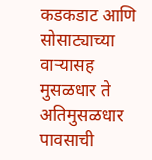कडकडाट आणि सोसाट्याच्या वाऱ्यासह मुसळधार ते अतिमुसळधार पावसाची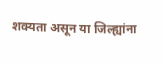शक्यता असून या जिल्ह्यांना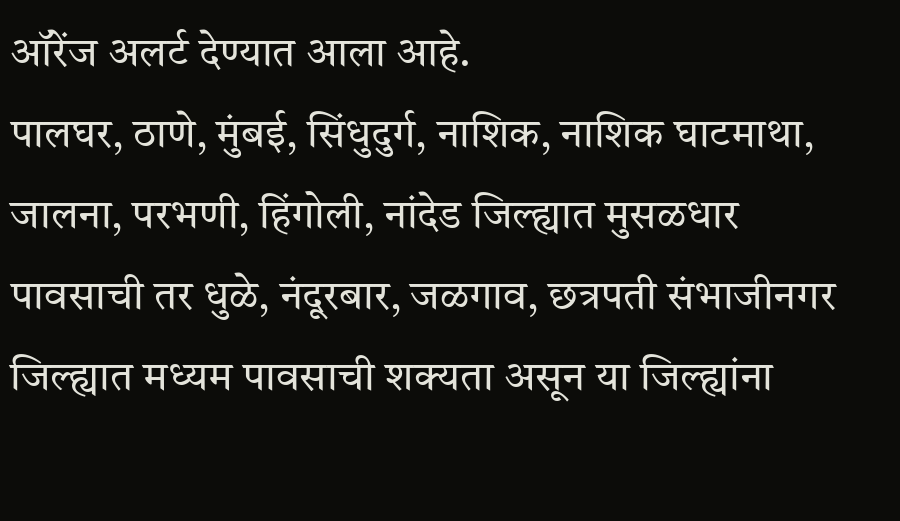ऑरेंज अलर्ट देण्यात आला आहे.
पालघर, ठाणे, मुंबई, सिंधुदुर्ग, नाशिक, नाशिक घाटमाथा, जालना, परभणी, हिंगोली, नांदेड जिल्ह्यात मुसळधार पावसाची तर धुळे, नंदूरबार, जळगाव, छत्रपती संभाजीनगर जिल्ह्यात मध्यम पावसाची शक्यता असून या जिल्ह्यांना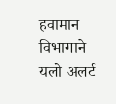हवामान विभागाने यलो अलर्ट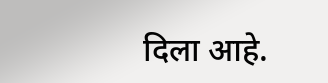दिला आहे.